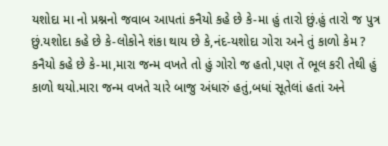યશોદા મા નો પ્રશ્નનો જવાબ આપતાં કનૈયો કહે છે કે-મા હું તારો છું.હું તારો જ પુત્ર છું.યશોદા કહે છે કે-લોકોને શંકા થાય છે કે,નંદ-યશોદા ગોરા અને તું કાળો કેમ ?
કનૈયો કહે છે કે-મા,મારા જન્મ વખતે તો હું ગોરો જ હતો,પણ તેં ભૂલ કરી તેથી હું કાળો થયો.મારા જન્મ વખતે ચારે બાજુ અંધારું હતું,બધાં સૂતેલાં હતાં અને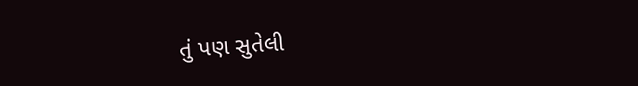તું પણ સુતેલી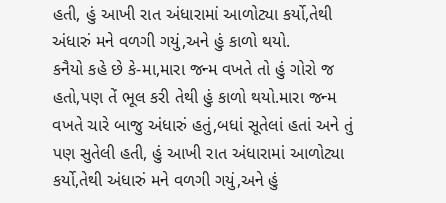હતી, હું આખી રાત અંધારામાં આળોટ્યા કર્યો,તેથી અંધારું મને વળગી ગયું,અને હું કાળો થયો.
કનૈયો કહે છે કે-મા,મારા જન્મ વખતે તો હું ગોરો જ હતો,પણ તેં ભૂલ કરી તેથી હું કાળો થયો.મારા જન્મ વખતે ચારે બાજુ અંધારું હતું,બધાં સૂતેલાં હતાં અને તું પણ સુતેલી હતી, હું આખી રાત અંધારામાં આળોટ્યા કર્યો,તેથી અંધારું મને વળગી ગયું,અને હું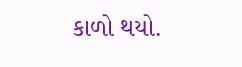કાળો થયો.